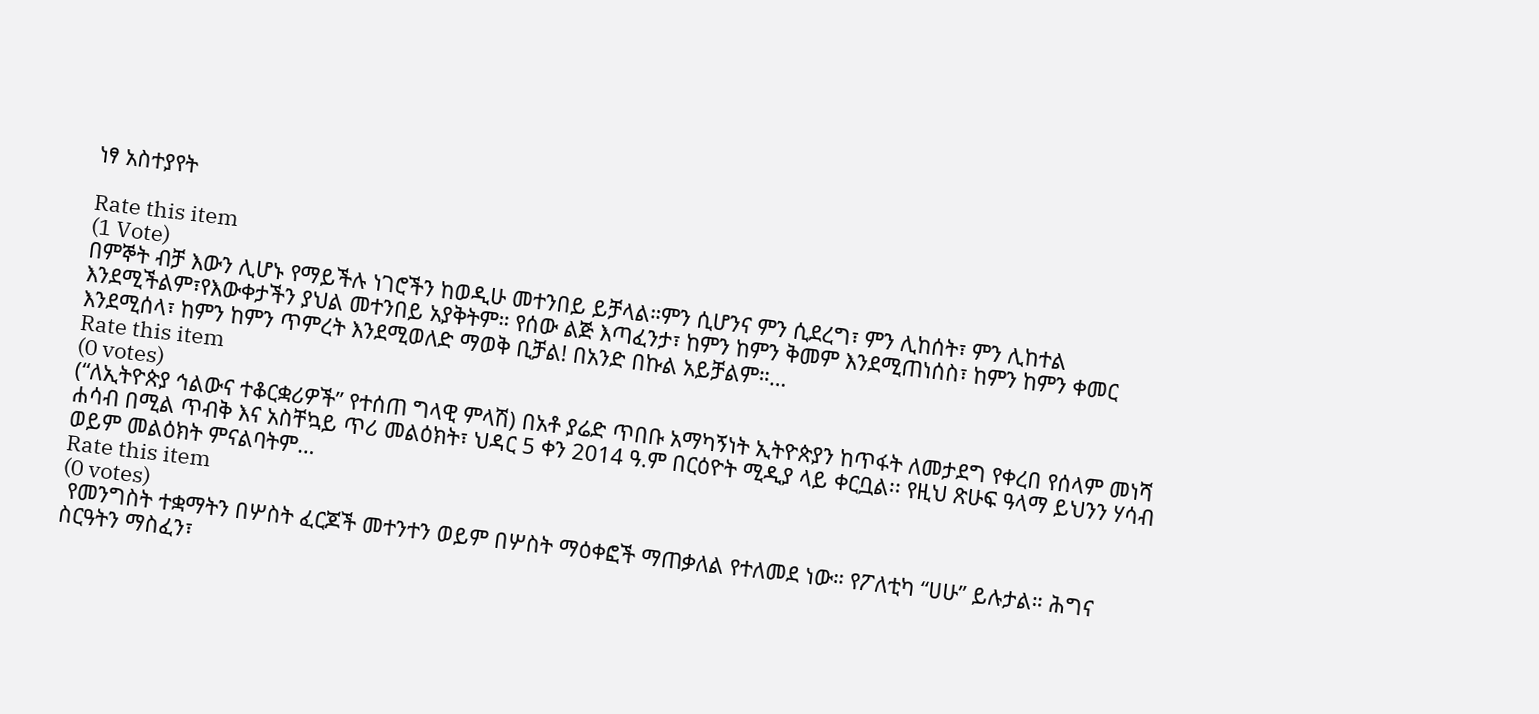ነፃ አስተያየት

Rate this item
(1 Vote)
በምኞት ብቻ እውን ሊሆኑ የማይችሉ ነገሮችን ከወዲሁ መተንበይ ይቻላል።ምን ሲሆንና ምን ሲደረግ፣ ምን ሊከሰት፣ ምን ሊከተል እንደሚችልም፣የእውቀታችን ያህል መተንበይ አያቅትም። የሰው ልጅ እጣፈንታ፣ ከምን ከምን ቅመም እንደሚጠነሰስ፣ ከምን ከምን ቀመር እንደሚሰላ፣ ከምን ከምን ጥምረት እንደሚወለድ ማወቅ ቢቻል! በአንድ በኩል አይቻልም።…
Rate this item
(0 votes)
(“ለኢትዮጵያ ኅልውና ተቆርቋሪዎች” የተሰጠ ግላዊ ምላሽ) በአቶ ያሬድ ጥበቡ አማካኝነት ኢትዮጵያን ከጥፋት ለመታደግ የቀረበ የሰላም መነሻ ሐሳብ በሚል ጥብቅ እና አስቸኳይ ጥሪ መልዕክት፣ ህዳር 5 ቀን 2014 ዓ.ም በርዕዮት ሚዲያ ላይ ቀርቧል፡፡ የዚህ ጽሁፍ ዓላማ ይህንን ሃሳብ ወይም መልዕክት ምናልባትም…
Rate this item
(0 votes)
 የመንግስት ተቋማትን በሦስት ፈርጆች መተንተን ወይም በሦስት ማዕቀፎች ማጠቃለል የተለመደ ነው። የፖለቲካ “ሀሁ” ይሉታል። ሕግና ስርዓትን ማስፈን፣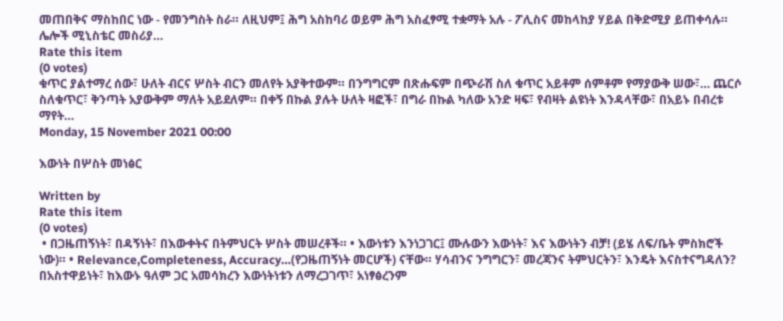መጠበቅና ማስከበር ነው - የመንግስት ስራ። ለዚህም፤ ሕግ አስከባሪ ወይም ሕግ አስፈፃሚ ተቋማት አሉ - ፖሊስና መከላከያ ሃይል በቅድሚያ ይጠቀሳሉ። ሌሎች ሚኒስቴር መስሪያ…
Rate this item
(0 votes)
ቁጥር ያልተማረ ሰው፣ ሁለት ብርና ሦስት ብርን መለየት አያቅተውም። በንግግርም በጽሑፍም በጭራሽ ስለ ቁጥር አይቶም ሰምቶም የማያውቅ ሠው፣… ጨርሶ ስለቁጥር፣ ቅንጣት አያውቅም ማለት አይደለም። በቀኝ በኩል ያሉት ሁለት ዛፎች፣ በግራ በኩል ካለው አንድ ዛፍ፣ የብዛት ልዩነት እንዳላቸው፣ በአይኑ በብረቱ ማየት…
Monday, 15 November 2021 00:00

እውነት በሦስት መነፅር

Written by
Rate this item
(0 votes)
 • በጋዜጠኝነት፣ በዳኝነት፣ በእውቀትና በትምህርት ሦስት መሠረቶች። • እውነቱን እንነጋገር፤ ሙሉውን እውነት፣ እና እውነትን ብቻ! (ይሄ ለፍ/ቤት ምስክሮች ነው)። • Relevance,Completeness, Accuracy…(የጋዜጠኝነት መርሆች) ናቸው። ሃሳብንና ንግግርን፣ መረጃንና ትምህርትን፣ እንዴት እናስተናግዳለን? በአስተዋይነት፣ ከእውኑ ዓለም ጋር አመሳክረን እውነትነቱን ለማረጋገጥ፣ አነፃፅረንም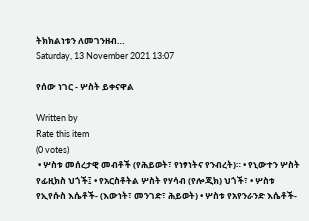ትክክልነቱን ለመገንዘብ…
Saturday, 13 November 2021 13:07

የሰው ነገር - ሦስት ይቀናዋል

Written by
Rate this item
(0 votes)
 • ሦስቱ መሰረታዊ መብቶች (የሕይወት፣ የነፃነትና የንብረት)። • የኒውተን ሦስት የፊዚክስ ህጎች፤ • የአርስቶትል ሦስት የሃሳብ (የሎጂክ) ህጎች፣ • ሦስቱ የኢየሱስ እሴቶች- (እውነት፣ መንገድ፣ ሕይወት) • ሦስቱ የአየንራንድ እሴቶች-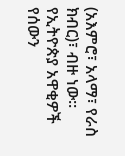(አእምሮ፣ አላማ፣ የራስ ክብር)፣ ብዙ ነው። የኢትዮጵያ አዋቂዎች የሰውን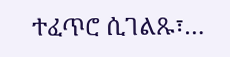ተፈጥሮ ሲገልጹ፣…